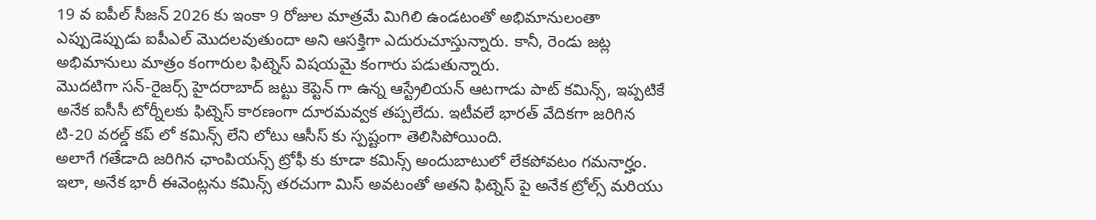19 వ ఐపీల్ సీజన్ 2026 కు ఇంకా 9 రోజుల మాత్రమే మిగిలి ఉండటంతో అభిమానులంతా ఎప్పుడెప్పుడు ఐపీఎల్ మొదలవుతుందా అని ఆసక్తిగా ఎదురుచూస్తున్నారు. కానీ, రెండు జట్ల అభిమానులు మాత్రం కంగారుల ఫిట్నెస్ విషయమై కంగారు పడుతున్నారు.
మొదటిగా సన్-రైజర్స్ హైదరాబాద్ జట్టు కెప్టెన్ గా ఉన్న ఆస్ట్రేలియన్ ఆటగాడు పాట్ కమిన్స్, ఇప్పటికే అనేక ఐసీసీ టోర్నీలకు ఫిట్నెస్ కారణంగా దూరమవ్వక తప్పలేదు. ఇటీవలే భారత్ వేదికగా జరిగిన టి-20 వరల్డ్ కప్ లో కమిన్స్ లేని లోటు ఆసీస్ కు స్పష్టంగా తెలిసిపోయింది.
అలాగే గతేడాది జరిగిన ఛాంపియన్స్ ట్రోఫీ కు కూడా కమిన్స్ అందుబాటులో లేకపోవటం గమనార్హం. ఇలా, అనేక భారీ ఈవెంట్లను కమిన్స్ తరచుగా మిస్ అవటంతో అతని ఫిట్నెస్ పై అనేక ట్రోల్స్ మరియు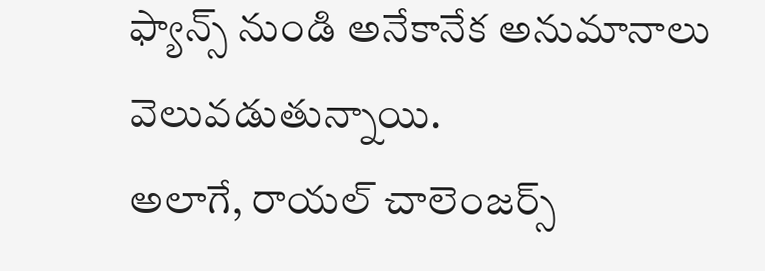ఫ్యాన్స్ నుండి అనేకానేక అనుమానాలు వెలువడుతున్నాయి.
అలాగే, రాయల్ చాలెంజర్స్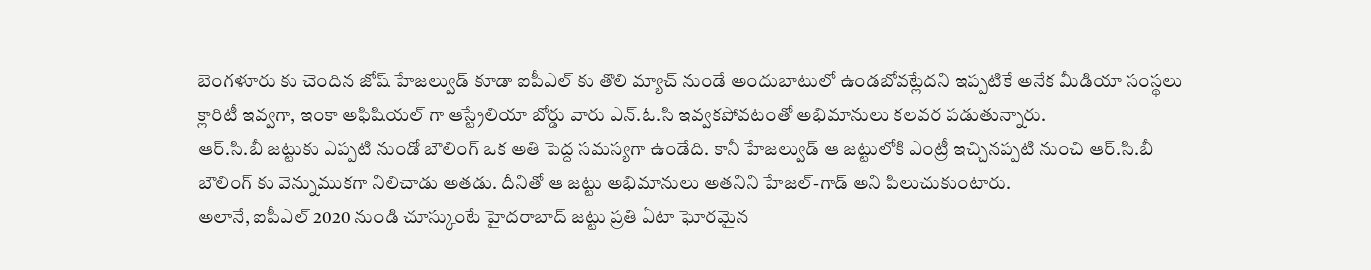బెంగళూరు కు చెందిన జోష్ హేజల్వుడ్ కూడా ఐపీఎల్ కు తొలి మ్యాచ్ నుండే అందుబాటులో ఉండబోవట్లేదని ఇప్పటికే అనేక మీడియా సంస్థలు క్లారిటీ ఇవ్వగా, ఇంకా అఫిషియల్ గా ఆస్ట్రేలియా బోర్డు వారు ఎన్.ఓ.సి ఇవ్వకపోవటంతో అభిమానులు కలవర పడుతున్నారు.
ఆర్.సి.బీ జట్టుకు ఎప్పటి నుండో బౌలింగ్ ఒక అతి పెద్ద సమస్యగా ఉండేది. కానీ హేజల్వుడ్ ఆ జట్టులోకి ఎంట్రీ ఇచ్చినప్పటి నుంచి ఆర్.సి.బీ బౌలింగ్ కు వెన్నుముకగా నిలిచాడు అతడు. దీనితో ఆ జట్టు అభిమానులు అతనిని హేజల్-గాడ్ అని పిలుచుకుంటారు.
అలానే, ఐపీఎల్ 2020 నుండి చూస్కుంటే హైదరాబాద్ జట్టు ప్రతి ఏటా ఘోరమైన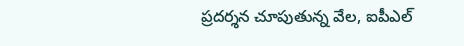ప్రదర్శన చూపుతున్న వేల, ఐపీఎల్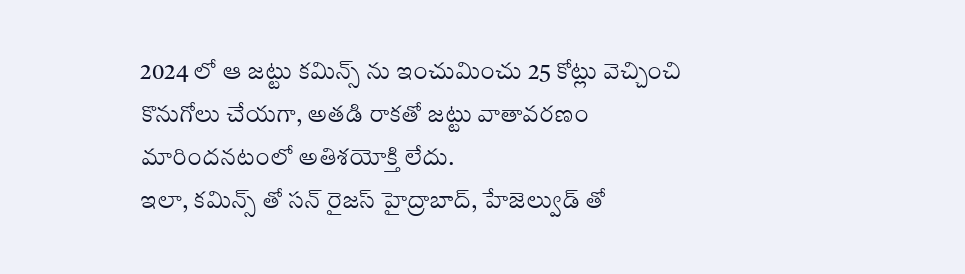2024 లో ఆ జట్టు కమిన్స్ ను ఇంచుమించు 25 కోట్లు వెచ్చించి కొనుగోలు చేయగా, అతడి రాకతో జట్టు వాతావరణం మారిందనటంలో అతిశయోక్తి లేదు.
ఇలా, కమిన్స్ తో సన్ రైజస్ హైద్రాబాద్, హేజెల్వుడ్ తో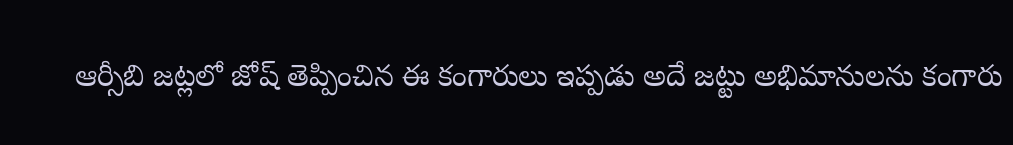ఆర్సీబి జట్లలో జోష్ తెప్పించిన ఈ కంగారులు ఇప్పడు అదే జట్టు అభిమానులను కంగారు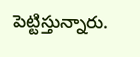పెట్టిస్తున్నారు.